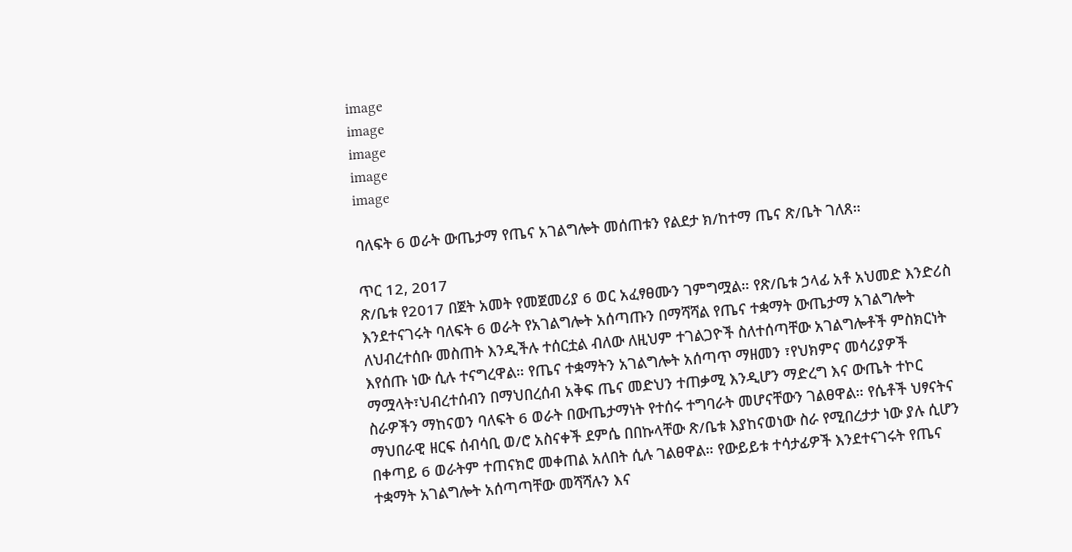image
image
image
image
image

ባለፍት 6 ወራት ውጤታማ የጤና አገልግሎት መሰጠቱን የልደታ ክ/ከተማ ጤና ጽ/ቤት ገለጸ።

ጥር 12, 2017
ጽ/ቤቱ የ2017 በጀት አመት የመጀመሪያ 6 ወር አፈፃፀሙን ገምግሟል። የጽ/ቤቱ ኃላፊ አቶ አህመድ እንድሪስ እንደተናገሩት ባለፍት 6 ወራት የአገልግሎት አሰጣጡን በማሻሻል የጤና ተቋማት ውጤታማ አገልግሎት ለህብረተሰቡ መስጠት እንዲችሉ ተሰርቷል ብለው ለዚህም ተገልጋዮች ስለተሰጣቸው አገልግሎቶች ምስክርነት እየሰጡ ነው ሲሉ ተናግረዋል። የጤና ተቋማትን አገልግሎት አሰጣጥ ማዘመን ፣የህክምና መሳሪያዎች ማሟላት፣ህብረተሰብን በማህበረሰብ አቅፍ ጤና መድህን ተጠቃሚ እንዲሆን ማድረግ እና ውጤት ተኮር ስራዎችን ማከናወን ባለፍት 6 ወራት በውጤታማነት የተሰሩ ተግባራት መሆናቸውን ገልፀዋል። የሴቶች ህፃናትና ማህበራዊ ዘርፍ ሰብሳቢ ወ/ሮ አስናቀች ደምሴ በበኩላቸው ጽ/ቤቱ እያከናወነው ስራ የሚበረታታ ነው ያሉ ሲሆን በቀጣይ 6 ወራትም ተጠናክሮ መቀጠል አለበት ሲሉ ገልፀዋል። የውይይቱ ተሳታፊዎች እንደተናገሩት የጤና ተቋማት አገልግሎት አሰጣጣቸው መሻሻሉን እና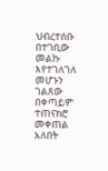ህብረተሰቡ በተገቢው መልኩ እየተገለገለ መሆኑን ገልጸው በቀጣይም ተጠናክሮ መቀጠል አለበት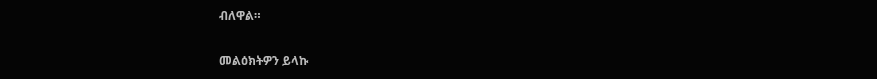ብለዋል።

መልዕክትዎን ይላኩ